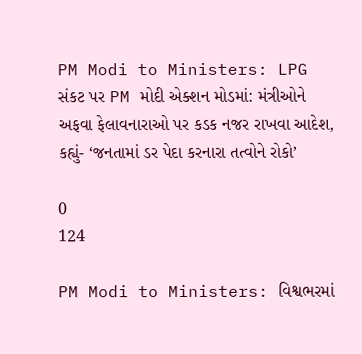PM Modi to Ministers: LPG સંકટ પર PM મોદી એક્શન મોડમાં: મંત્રીઓને અફવા ફેલાવનારાઓ પર કડક નજર રાખવા આદેશ, કહ્યું- ‘જનતામાં ડર પેદા કરનારા તત્વોને રોકો’

0
124

PM Modi to Ministers: વિશ્વભરમાં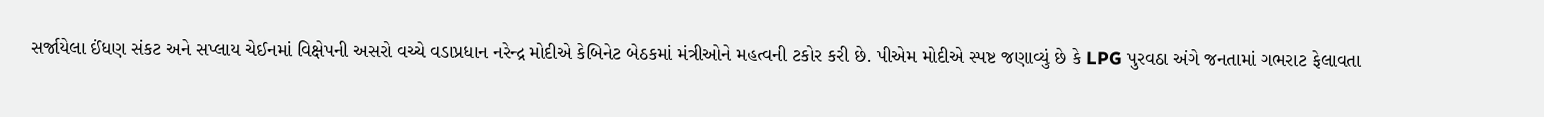સર્જાયેલા ઈંધણ સંકટ અને સપ્લાય ચેઈનમાં વિક્ષેપની અસરો વચ્ચે વડાપ્રધાન નરેન્દ્ર મોદીએ કેબિનેટ બેઠકમાં મંત્રીઓને મહત્વની ટકોર કરી છે. પીએમ મોદીએ સ્પષ્ટ જણાવ્યું છે કે LPG પુરવઠા અંગે જનતામાં ગભરાટ ફેલાવતા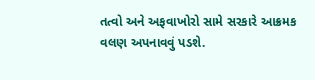તત્વો અને અફવાખોરો સામે સરકારે આક્રમક વલણ અપનાવવું પડશે.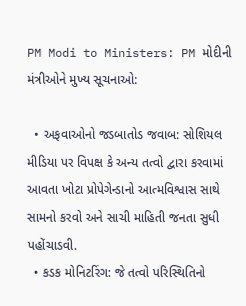PM Modi to Ministers: PM મોદીની મંત્રીઓને મુખ્ય સૂચનાઓ:

  • અફવાઓનો જડબાતોડ જવાબ: સોશિયલ મીડિયા પર વિપક્ષ કે અન્ય તત્વો દ્વારા કરવામાં આવતા ખોટા પ્રોપેગેન્ડાનો આત્મવિશ્વાસ સાથે સામનો કરવો અને સાચી માહિતી જનતા સુધી પહોંચાડવી.
  • કડક મોનિટરિંગ: જે તત્વો પરિસ્થિતિનો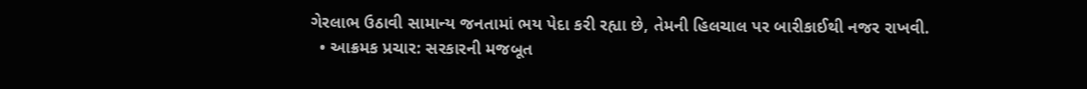ગેરલાભ ઉઠાવી સામાન્ય જનતામાં ભય પેદા કરી રહ્યા છે, તેમની હિલચાલ પર બારીકાઈથી નજર રાખવી.
  • આક્રમક પ્રચાર: સરકારની મજબૂત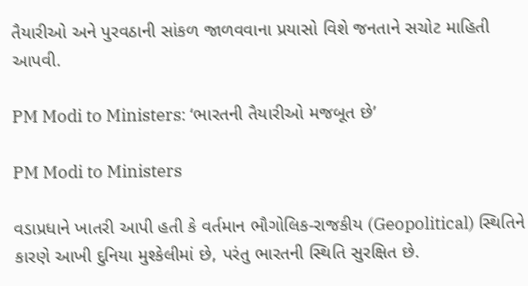તૈયારીઓ અને પુરવઠાની સાંકળ જાળવવાના પ્રયાસો વિશે જનતાને સચોટ માહિતી આપવી.

PM Modi to Ministers: ‘ભારતની તૈયારીઓ મજબૂત છે’

PM Modi to Ministers

વડાપ્રધાને ખાતરી આપી હતી કે વર્તમાન ભૌગોલિક-રાજકીય (Geopolitical) સ્થિતિને કારણે આખી દુનિયા મુશ્કેલીમાં છે, પરંતુ ભારતની સ્થિતિ સુરક્ષિત છે.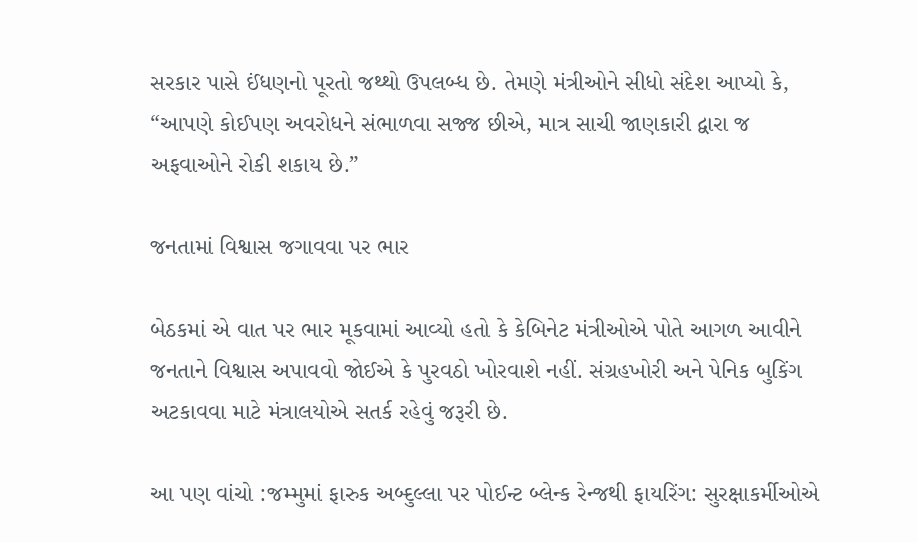સરકાર પાસે ઈંધણનો પૂરતો જથ્થો ઉપલબ્ધ છે. તેમણે મંત્રીઓને સીધો સંદેશ આપ્યો કે, “આપણે કોઈપણ અવરોધને સંભાળવા સજ્જ છીએ, માત્ર સાચી જાણકારી દ્વારા જ અફવાઓને રોકી શકાય છે.”

જનતામાં વિશ્વાસ જગાવવા પર ભાર

બેઠકમાં એ વાત પર ભાર મૂકવામાં આવ્યો હતો કે કેબિનેટ મંત્રીઓએ પોતે આગળ આવીને જનતાને વિશ્વાસ અપાવવો જોઈએ કે પુરવઠો ખોરવાશે નહીં. સંગ્રહખોરી અને પેનિક બુકિંગ અટકાવવા માટે મંત્રાલયોએ સતર્ક રહેવું જરૂરી છે.

આ પણ વાંચો :જમ્મુમાં ફારુક અબ્દુલ્લા પર પોઈન્ટ બ્લેન્ક રેન્જથી ફાયરિંગ: સુરક્ષાકર્મીઓએ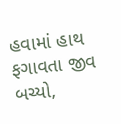હવામાં હાથ ફગાવતા જીવ બચ્યો,